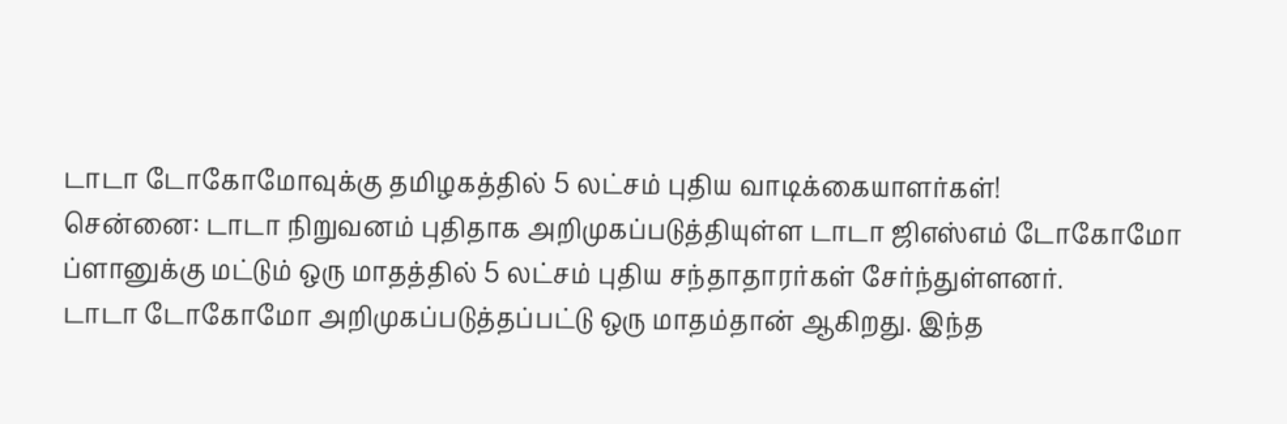டாடா டோகோமோவுக்கு தமிழகத்தில் 5 லட்சம் புதிய வாடிக்கையாளர்கள்!
சென்னை: டாடா நிறுவனம் புதிதாக அறிமுகப்படுத்தியுள்ள டாடா ஜிஎஸ்எம் டோகோமோ ப்ளானுக்கு மட்டும் ஒரு மாதத்தில் 5 லட்சம் புதிய சந்தாதாரர்கள் சேர்ந்துள்ளனர்.
டாடா டோகோமோ அறிமுகப்படுத்தப்பட்டு ஒரு மாதம்தான் ஆகிறது. இந்த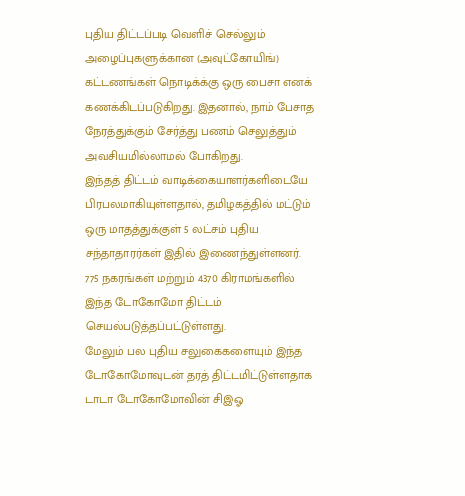புதிய திட்டப்படி வெளிச் செல்லும் அழைப்புகளுக்கான (அவுட்கோயிங்) கட்டணங்கள் நொடிக்க்கு ஒரு பைசா எனக் கணக்கிடப்படுகிறது. இதனால், நாம் பேசாத நேரத்துக்கும் சேர்த்து பணம் செலுத்தும் அவசியமில்லாமல் போகிறது.
இந்தத் திட்டம் வாடிக்கையாளர்களிடையே பிரபலமாகியுள்ளதால், தமிழகத்தில் மட்டும் ஒரு மாதத்துக்குள் 5 லட்சம் புதிய சந்தாதாரர்கள் இதில் இணைந்துள்ளனர்.
775 நகரங்கள் மற்றும் 4370 கிராமங்களில் இந்த டோகோமோ திட்டம் செயல்படுத்தப்பட்டுள்ளது.
மேலும் பல புதிய சலுகைகளையும் இந்த டோகோமோவுடன் தரத் திட்டமிட்டுள்ளதாக டாடா டோகோமோவின் சிஇஓ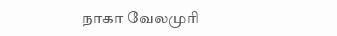நாகா வேலமுரி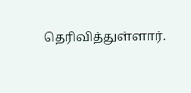தெரிவித்துள்ளார்.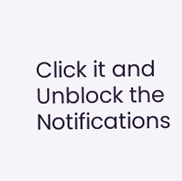Click it and Unblock the Notifications